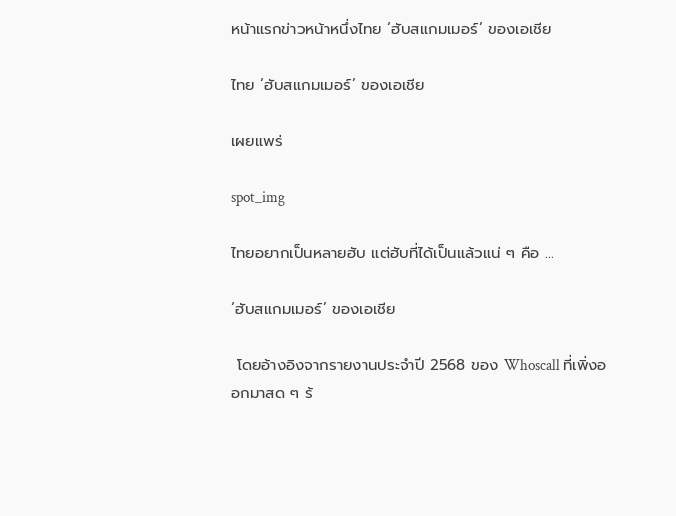หน้าแรกข่าวหน้าหนึ่งไทย ‘ฮับสแกมเมอร์’ ของเอเชีย

ไทย ‘ฮับสแกมเมอร์’ ของเอเชีย

เผยแพร่

spot_img

ไทยอยากเป็นหลายฮับ แต่ฮับที่ได้เป็นแล้วแน่ ๆ คือ …

‘ฮับสแกมเมอร์’ ของเอเชีย

 โดยอ้างอิงจากรายงานประจำปี 2568 ของ Whoscall ที่เพิ่งออกมาสด ๆ ร้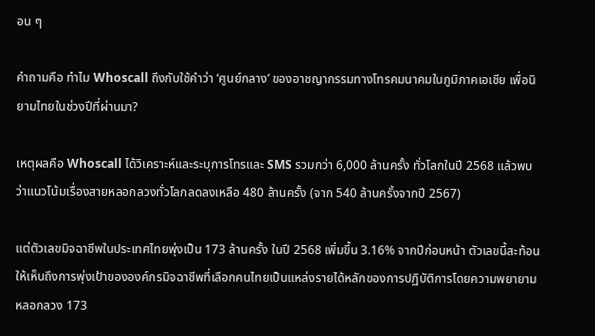อน ๆ

คำถามคือ ทำไม Whoscall ถึงกับใช้คำว่า ‘ศูนย์กลาง’ ของอาชญากรรมทางโทรคมนาคมในภูมิภาคเอเชีย เพื่อนิยามไทยในช่วงปีที่ผ่านมา?

เหตุผลคือ Whoscall ได้วิเคราะห์และระบุการโทรและ SMS รวมกว่า 6,000 ล้านครั้ง ทั่วโลกในปี 2568 แล้วพบว่าแนวโน้มเรื่องสายหลอกลวงทั่วโลกลดลงเหลือ 480 ล้านครั้ง (จาก 540 ล้านครั้งจากปี 2567)

แต่ตัวเลขมิจฉาชีพในประเทศไทยพุ่งเป็น 173 ล้านครั้ง ในปี 2568 เพิ่มขึ้น 3.16% จากปีก่อนหน้า ตัวเลขนี้สะท้อนให้เห็นถึงการพุ่งเป้าขององค์กรมิจฉาชีพที่เลือกคนไทยเป็นแหล่งรายได้หลักของการปฏิบัติการโดยความพยายามหลอกลวง 173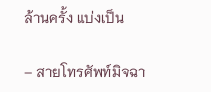ล้านครั้ง แบ่งเป็น

– สายโทรศัพท์มิจฉา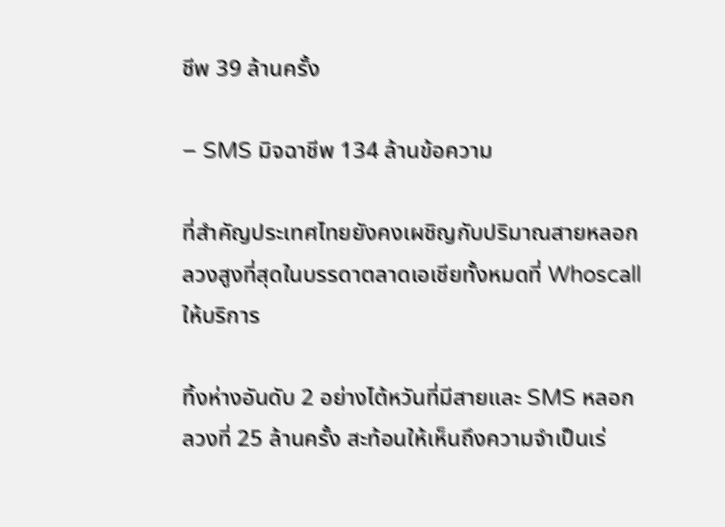ชีพ 39 ล้านครั้ง

– SMS มิจฉาชีพ 134 ล้านข้อความ

ที่สำคัญประเทศไทยยังคงเผชิญกับปริมาณสายหลอกลวงสูงที่สุดในบรรดาตลาดเอเชียทั้งหมดที่ Whoscall ให้บริการ

ทิ้งห่างอันดับ 2 อย่างไต้หวันที่มีสายและ SMS หลอกลวงที่ 25 ล้านครั้ง สะท้อนให้เห็นถึงความจำเป็นเร่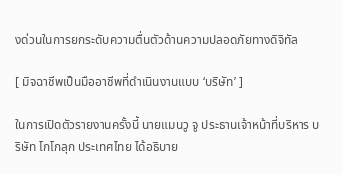งด่วนในการยกระดับความตื่นตัวด้านความปลอดภัยทางดิจิทัล

[ มิจฉาชีพเป็นมืออาชีพที่ดำเนินงานแบบ ‘บริษัท’ ]

ในการเปิดตัวรายงานครั้งนี้ นายแมนวู จู ประธานเจ้าหน้าที่บริหาร บริษัท โกโกลุก ประเทศไทย ได้อธิบาย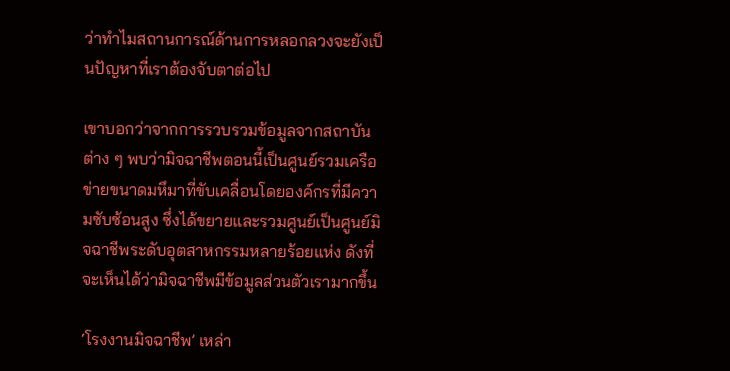ว่าทำไมสถานการณ์ด้านการหลอกลวงจะยังเป็นปัญหาที่เราต้องจับตาต่อไป

เขาบอกว่าจากการรวบรวมข้อมูลจากสถาบันต่าง ๆ พบว่ามิจฉาชีพตอนนี้เป็นศูนย์รวมเครือข่ายขนาดมหึมาที่ขับเคลื่อนโดยองค์กรที่มีความซับซ้อนสูง ซึ่งได้ขยายและรวมศูนย์เป็นศูนย์มิจฉาชีพระดับอุตสาหกรรมหลายร้อยแห่ง ดังที่จะเห็นได้ว่ามิจฉาชีพมีข้อมูลส่วนตัวเรามากขึ้น

‘โรงงานมิจฉาชีพ’ เหล่า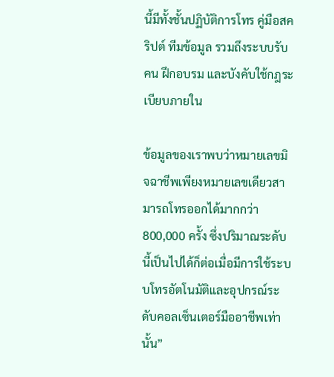นี้มีทั้งชั้นปฏิบัติการโทร คู่มือสคริปต์ ทีมข้อมูล รวมถึงระบบรับคน ฝึกอบรม และบังคับใช้กฎระเบียบภายใน

ข้อมูลของเราพบว่าหมายเลขมิจฉาชีพเพียงหมายเลขเดียวสามารถโทรออกได้มากกว่า 800,000 ครั้ง ซึ่งปริมาณระดับนี้เป็นไปได้ก็ต่อเมื่อมีการใช้ระบบโทรอัตโนมัติและอุปกรณ์ระดับคอลเซ็นเตอร์มืออาชีพเท่านั้น”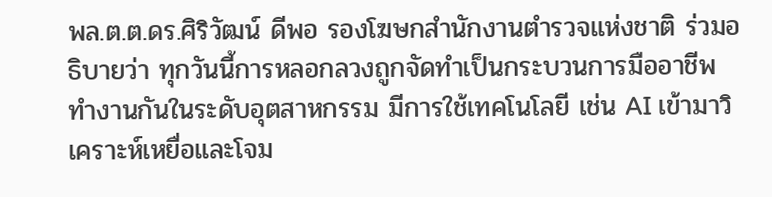พล.ต.ต.ดร.ศิริวัฒน์ ดีพอ รองโฆษกสำนักงานตำรวจแห่งชาติ ร่วมอธิบายว่า ทุกวันนี้การหลอกลวงถูกจัดทำเป็นกระบวนการมืออาชีพ ทำงานกันในระดับอุตสาหกรรม มีการใช้เทคโนโลยี เช่น AI เข้ามาวิเคราะห์เหยื่อและโจม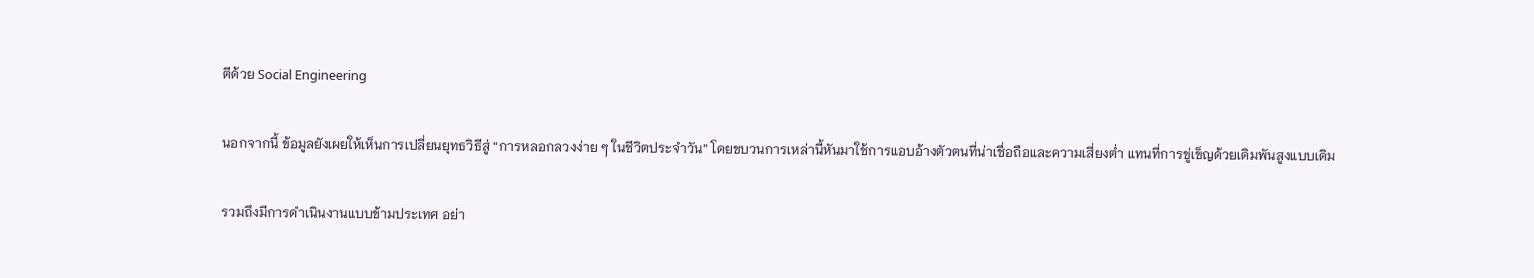ตีด้วย Social Engineering

นอกจากนี้ ข้อมูลยังเผยให้เห็นการเปลี่ยนยุทธวิธีสู่ “การหลอกลวงง่าย ๆ ในชีวิตประจำวัน” โดยขบวนการเหล่านี้หันมาใช้การแอบอ้างตัวตนที่น่าเชื่อถือและความเสี่ยงต่ำ แทนที่การขู่เข็ญด้วยเดิมพันสูงแบบเดิม

รวมถึงมีการดำเนินงานแบบข้ามประเทศ อย่า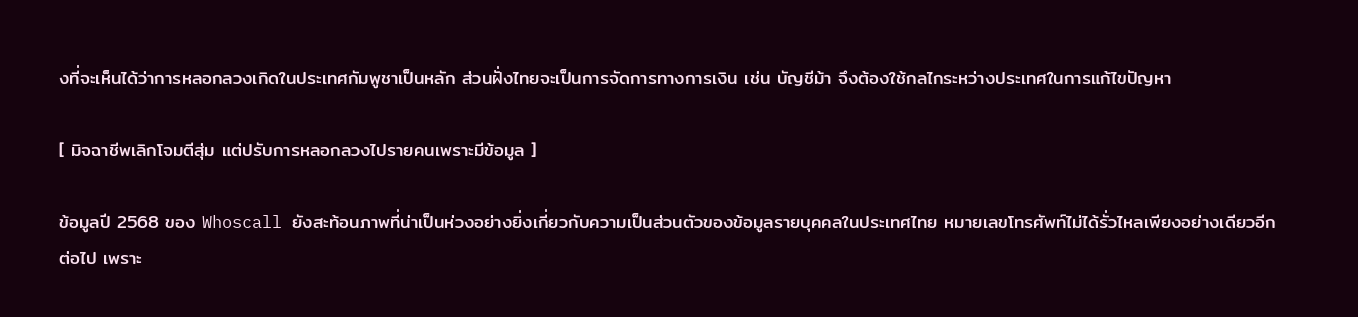งที่จะเห็นได้ว่าการหลอกลวงเกิดในประเทศกัมพูชาเป็นหลัก ส่วนฝั่งไทยจะเป็นการจัดการทางการเงิน เช่น บัญชีม้า จึงต้องใช้กลไกระหว่างประเทศในการแก้ไขปัญหา

[ มิจฉาชีพเลิกโจมตีสุ่ม แต่ปรับการหลอกลวงไปรายคนเพราะมีข้อมูล ]

ข้อมูลปี 2568 ของ Whoscall ยังสะท้อนภาพที่น่าเป็นห่วงอย่างยิ่งเกี่ยวกับความเป็นส่วนตัวของข้อมูลรายบุคคลในประเทศไทย หมายเลขโทรศัพท์ไม่ได้รั่วไหลเพียงอย่างเดียวอีกต่อไป เพราะ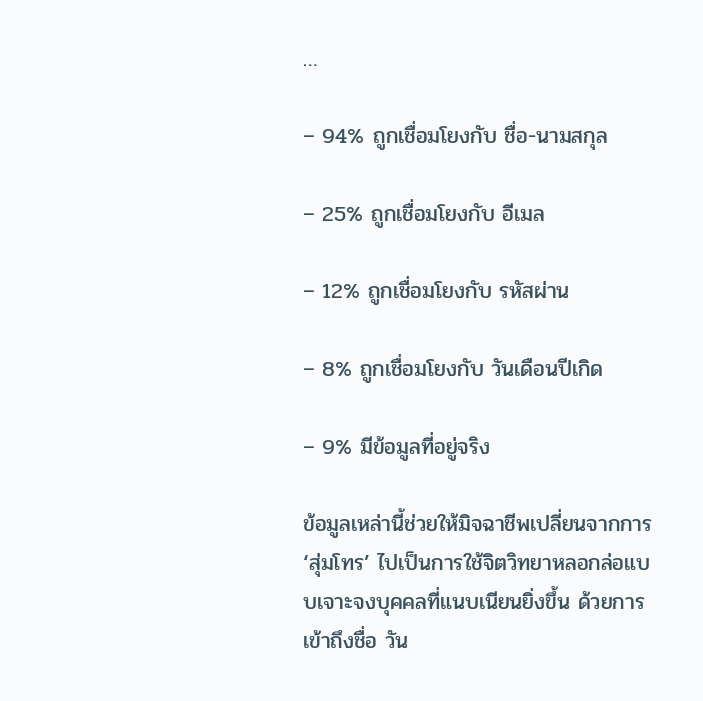…

– 94% ถูกเชื่อมโยงกับ ชื่อ-นามสกุล

– 25% ถูกเชื่อมโยงกับ อีเมล

– 12% ถูกเชื่อมโยงกับ รหัสผ่าน

– 8% ถูกเชื่อมโยงกับ วันเดือนปีเกิด

– 9% มีข้อมูลที่อยู่จริง

ข้อมูลเหล่านี้ช่วยให้มิจฉาชีพเปลี่ยนจากการ ‘สุ่มโทร’ ไปเป็นการใช้จิตวิทยาหลอกล่อแบบเจาะจงบุคคลที่แนบเนียนยิ่งขึ้น ด้วยการเข้าถึงชื่อ วัน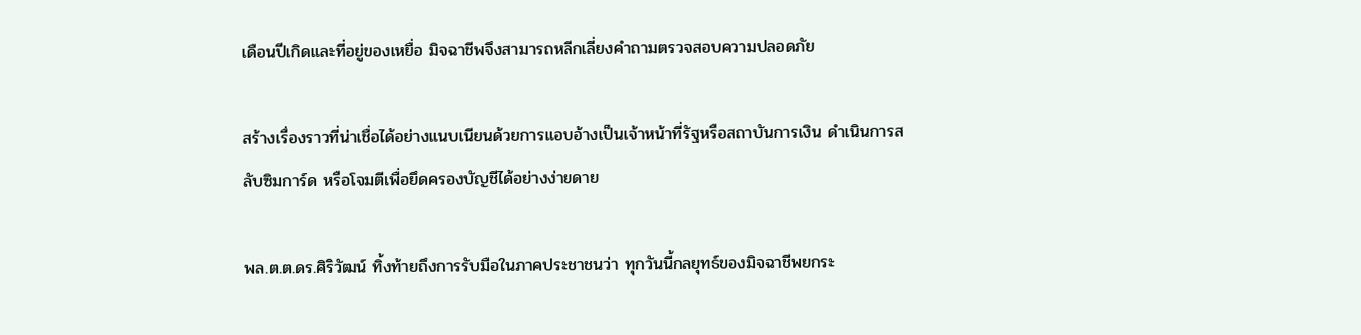เดือนปีเกิดและที่อยู่ของเหยื่อ มิจฉาชีพจึงสามารถหลีกเลี่ยงคำถามตรวจสอบความปลอดภัย

สร้างเรื่องราวที่น่าเชื่อได้อย่างแนบเนียนด้วยการแอบอ้างเป็นเจ้าหน้าที่รัฐหรือสถาบันการเงิน ดำเนินการสลับซิมการ์ด หรือโจมตีเพื่อยึดครองบัญชีได้อย่างง่ายดาย

พล.ต.ต.ดร.ศิริวัฒน์ ทิ้งท้ายถึงการรับมือในภาคประชาชนว่า ทุกวันนี้กลยุทธ์ของมิจฉาชีพยกระ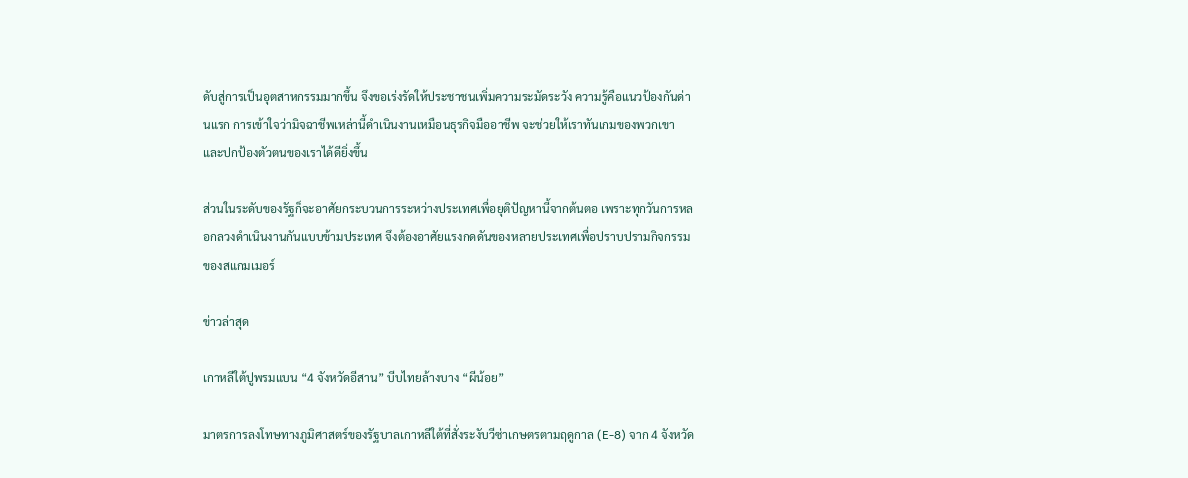ดับสู่การเป็นอุตสาหกรรมมากขึ้น จึงขอเร่งรัดให้ประชาชนเพิ่มความระมัดระวัง ความรู้คือแนวป้องกันด่านแรก การเข้าใจว่ามิจฉาชีพเหล่านี้ดำเนินงานเหมือนธุรกิจมืออาชีพ จะช่วยให้เราทันเกมของพวกเขาและปกป้องตัวตนของเราได้ดียิ่งขึ้น

ส่วนในระดับของรัฐก็จะอาศัยกระบวนการระหว่างประเทศเพื่อยุติปัญหานี้จากต้นตอ เพราะทุกวันการหลอกลวงดำเนินงานกันแบบข้ามประเทศ จึงต้องอาศัยแรงกดดันของหลายประเทศเพื่อปราบปรามกิจกรรมของสแกมเมอร์

ข่าวล่าสุด

เกาหลีใต้ปูพรมแบน “4 จังหวัดอีสาน” บีบไทยล้างบาง “ผีน้อย”

มาตรการลงโทษทางภูมิศาสตร์ของรัฐบาลเกาหลีใต้ที่สั่งระงับวีซ่าเกษตรตามฤดูกาล (E-8) จาก 4 จังหวัด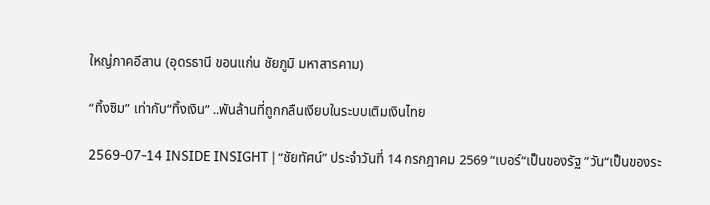ใหญ่ภาคอีสาน (อุดรธานี ขอนแก่น ชัยภูมิ มหาสารคาม)

“ทิ้งซิม” เท่ากับ“ทิ้งเงิน” ..พันล้านที่ถูกกลืนเงียบในระบบเติมเงินไทย

2569-07-14 INSIDE INSIGHT | “ชัยทัศน์” ประจำวันที่ 14 กรกฎาคม 2569 “เบอร์“เป็นของรัฐ ”วัน“เป็นของระ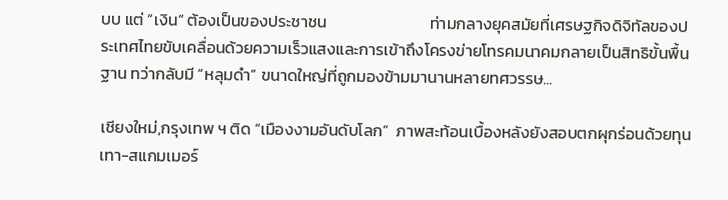บบ แต่ ”เงิน“ ต้องเป็นของประชาชน                            ท่ามกลางยุคสมัยที่เศรษฐกิจดิจิทัลของประเทศไทยขับเคลื่อนด้วยความเร็วแสงและการเข้าถึงโครงข่ายโทรคมนาคมกลายเป็นสิทธิขั้นพื้นฐาน ทว่ากลับมี “หลุมดำ” ขนาดใหญ่ที่ถูกมองข้ามมานานหลายทศวรรษ...

เชียงใหม่,กรุงเทพ ฯ ติด “เมืองงามอันดับโลก”  ภาพสะท้อนเบื้องหลังยังสอบตกผุกร่อนด้วยทุนเทา-สแกมเมอร์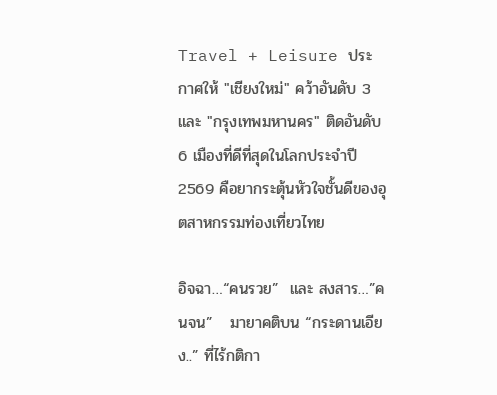Travel + Leisure ประกาศให้ "เชียงใหม่" คว้าอันดับ 3 และ "กรุงเทพมหานคร" ติดอันดับ 6 เมืองที่ดีที่สุดในโลกประจำปี 2569 คือยากระตุ้นหัวใจชั้นดีของอุตสาหกรรมท่องเที่ยวไทย

อิจฉา…“คนรวย”  และ สงสาร…”คนจน”   มายาคติบน “กระดานเอียง..” ที่ไร้กติกา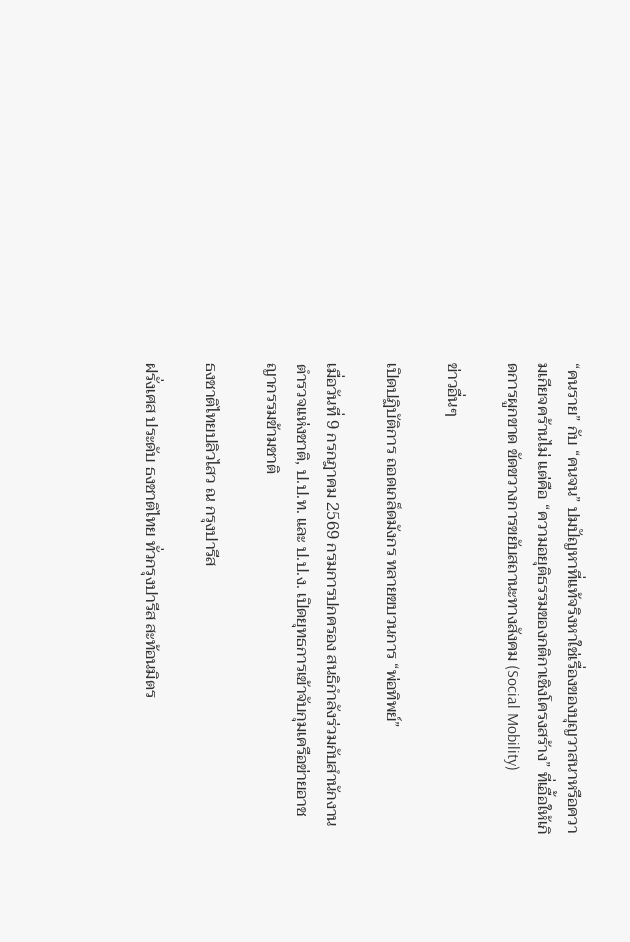“คนราย” กับ “คนจน” ปมปัญหาที่แท้จริงหาใช่เรื่องของบุญวาสนาหรือความเกียจคร้านไม่ แต่คือ “ความอยุติธรรมของกติกาเชิงโครงสร้าง” ที่เอื้อให้เกิดการผูกขาด ขัดขวางการขยับสถานะทางสังคม (Social Mobility)

ข่าวอื่นๆ

เปิดปฏิบัติการ ถอดเกล็ดมังกร ทลายขบวนการ “พ่อทิพย์”

เมื่อวันที่ 9 กรกฎาคม 2569 กรมการปกครอง สนธิกำลังร่วมกับสำนักงานตำรวจแห่งชาติ, ป.ป.ท. และ ป.ป.ง. เปิดยุทธการเข้าจับกุมเครือข่ายอาชญากรรมข้ามชาติ

ธงชาติไทยปลิวไสว ณ กรุงปารีส

ฝรั่งเศส ประดับ ธงชาติไทย ทั่วกรุงปารีส สะท้อนมิตร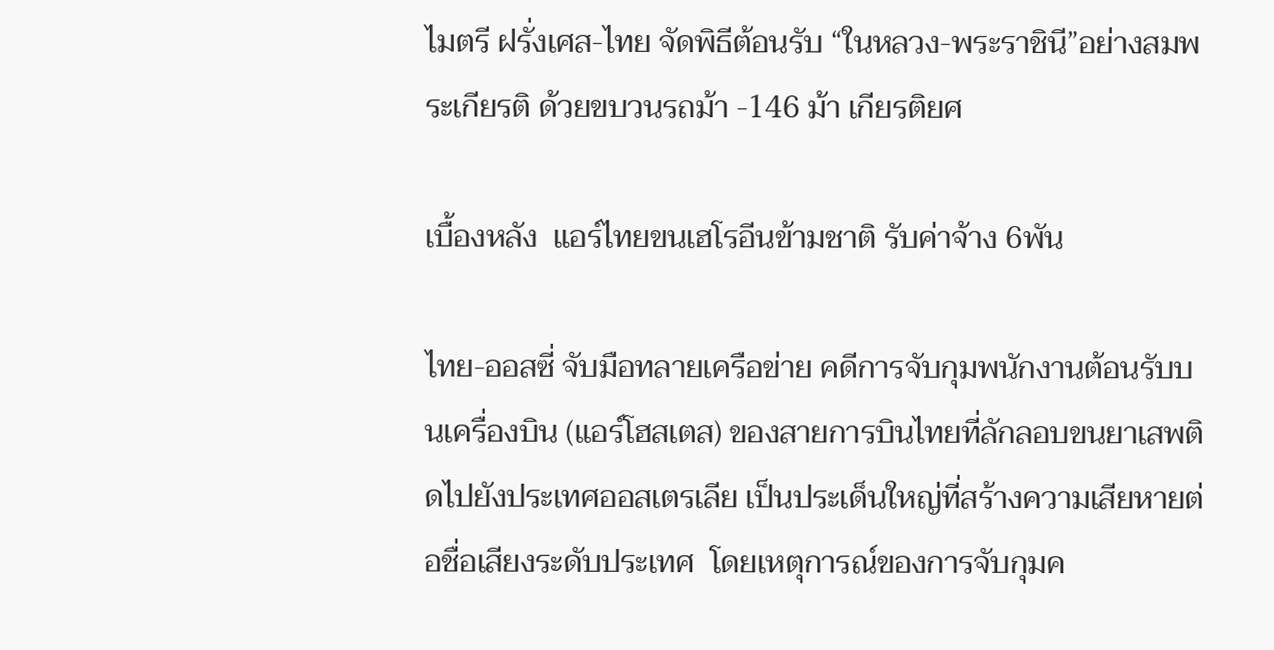ไมตรี ฝรั่งเศส-ไทย จัดพิธีต้อนรับ “ในหลวง-พระราชินี”อย่างสมพระเกียรติ ด้วยขบวนรถม้า -146 ม้า เกียรติยศ

เบื้องหลัง  แอร์ไทยขนเฮโรอีนข้ามชาติ รับค่าจ้าง 6พัน

ไทย-ออสซี่ จับมือทลายเครือข่าย คดีการจับกุมพนักงานต้อนรับบนเครื่องบิน (แอร์โฮสเตส) ของสายการบินไทยที่ลักลอบขนยาเสพติดไปยังประเทศออสเตรเลีย เป็นประเด็นใหญ่ที่สร้างความเสียหายต่อชื่อเสียงระดับประเทศ  โดยเหตุการณ์ของการจับกุมค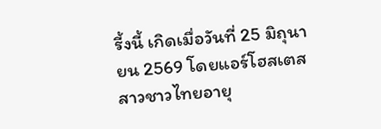รี้งนี้ เกิดเมื่อวันที่ 25 มิถุนายน 2569 โดยแอร์โฮสเตสสาวชาวไทยอายุ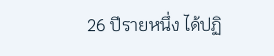26 ปีรายหนึ่ง ได้ปฏิ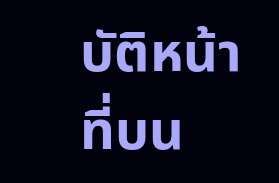บัติหน้าที่บน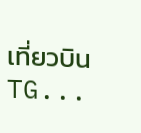เที่ยวบิน TG...